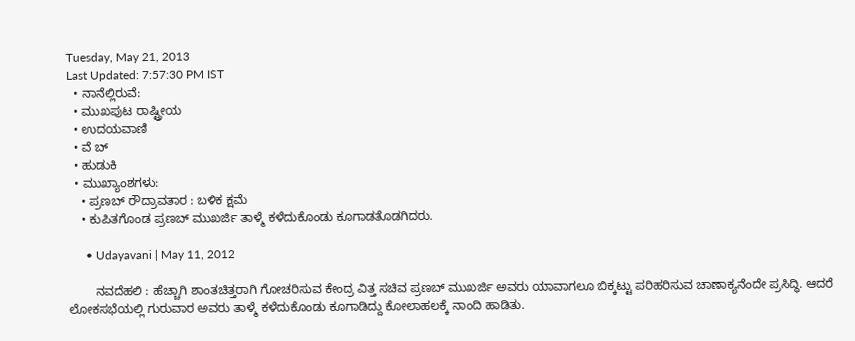Tuesday, May 21, 2013
Last Updated: 7:57:30 PM IST
  • ನಾನೆಲ್ಲಿರುವೆ:
  • ಮುಖಪುಟ ರಾಷ್ಟ್ರೀಯ
  • ಉದಯವಾಣಿ
  • ವೆ ಬ್
  • ಹುಡುಕಿ
  • ಮುಖ್ಯಾಂಶಗಳು:
    • ಪ್ರಣಬ್‌ ರೌದ್ರಾವತಾರ : ಬಳಿಕ ಕ್ಷಮೆ
    • ಕುಪಿತಗೊಂಡ ಪ್ರಣಬ್‌ ಮುಖರ್ಜಿ ತಾಳ್ಮೆ ಕಳೆದುಕೊಂಡು ಕೂಗಾಡತೊಡಗಿದರು.

      • Udayavani | May 11, 2012

        ನವದೆಹಲಿ : ಹೆಚ್ಚಾಗಿ ಶಾಂತಚಿತ್ತರಾಗಿ ಗೋಚರಿಸುವ ಕೇಂದ್ರ ವಿತ್ತ ಸಚಿವ ಪ್ರಣಬ್‌ ಮುಖರ್ಜಿ ಅವರು ಯಾವಾಗಲೂ ಬಿಕ್ಕಟ್ಟು ಪರಿಹರಿಸುವ ಚಾಣಾಕ್ಯನೆಂದೇ ಪ್ರಸಿದ್ಧಿ. ಆದರೆ ಲೋಕಸಭೆಯಲ್ಲಿ ಗುರುವಾರ ಅವರು ತಾಳ್ಮೆ ಕಳೆದುಕೊಂಡು ಕೂಗಾಡಿದ್ದು ಕೋಲಾಹಲಕ್ಕೆ ನಾಂದಿ ಹಾಡಿತು.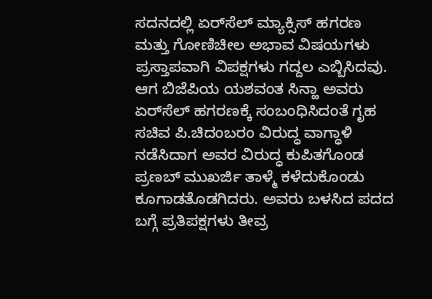ಸದನದಲ್ಲಿ ಏರ್‌ಸೆಲ್‌ ಮ್ಯಾಕ್ಸಿಸ್‌ ಹಗರಣ ಮತ್ತು ಗೋಣಿಚೀಲ ಅಭಾವ ವಿಷಯಗಳು ಪ್ರಸ್ತಾಪವಾಗಿ ವಿಪಕ್ಷಗಳು ಗದ್ದಲ ಎಬ್ಬಿಸಿದವು. ಆಗ ಬಿಜೆಪಿಯ ಯಶವಂತ ಸಿನ್ಹಾ ಅವರು ಏರ್‌ಸೆಲ್‌ ಹಗರಣಕ್ಕೆ ಸಂಬಂಧಿಸಿದಂತೆ ಗೃಹ ಸಚಿವ ಪಿ.ಚಿದಂಬರಂ ವಿರುದ್ಧ ವಾಗ್ಧಾಳಿ ನಡೆಸಿದಾಗ ಅವರ ವಿರುದ್ಧ ಕುಪಿತಗೊಂಡ ಪ್ರಣಬ್‌ ಮುಖರ್ಜಿ ತಾಳ್ಮೆ ಕಳೆದುಕೊಂಡು ಕೂಗಾಡತೊಡಗಿದರು. ಅವರು ಬಳಸಿದ ಪದದ ಬಗ್ಗೆ ಪ್ರತಿಪಕ್ಷಗಳು ತೀವ್ರ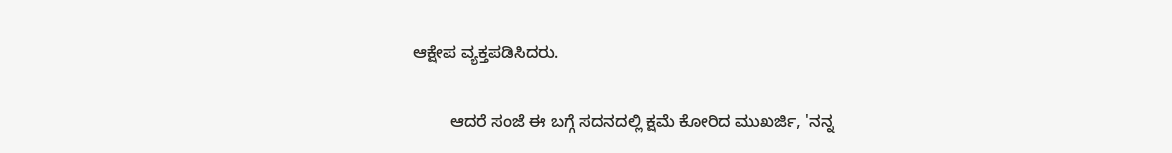ಆಕ್ಷೇಪ ವ್ಯಕ್ತಪಡಿಸಿದರು.

        ಆದರೆ ಸಂಜೆ ಈ ಬಗ್ಗೆ ಸದನದಲ್ಲಿ ಕ್ಷಮೆ ಕೋರಿದ ಮುಖರ್ಜಿ, 'ನನ್ನ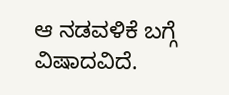ಆ ನಡವಳಿಕೆ ಬಗ್ಗೆ ವಿಷಾದವಿದೆ.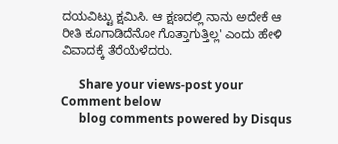ದಯವಿಟ್ಟು ಕ್ಷಮಿಸಿ. ಆ ಕ್ಷಣದಲ್ಲಿ ನಾನು ಅದೇಕೆ ಆ ರೀತಿ ಕೂಗಾಡಿದೆನೋ ಗೊತ್ತಾಗುತ್ತಿಲ್ಲ' ಎಂದು ಹೇಳಿ ವಿವಾದಕ್ಕೆ ತೆರೆಯೆಳೆದರು.

      Share your views-post your Comment below
      blog comments powered by Disqus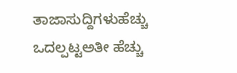ತಾಜಾಸುದ್ದಿಗಳುಹೆಚ್ಚು ಒದಲ್ಪಟ್ಟಅತೀ ಹೆಚ್ಚು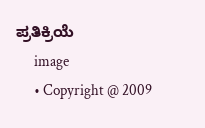ಪ್ರತಿಕ್ರಿಯೆ
      image
      • Copyright @ 2009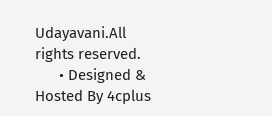Udayavani.All rights reserved.
      • Designed & Hosted By 4cplus